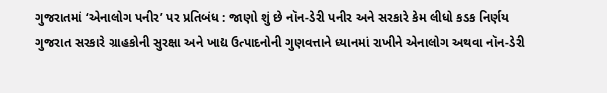ગુજરાતમાં ‘એનાલોગ પનીર’ પર પ્રતિબંધ : જાણો શું છે નૉન-ડેરી પનીર અને સરકારે કેમ લીધો કડક નિર્ણય
ગુજરાત સરકારે ગ્રાહકોની સુરક્ષા અને ખાદ્ય ઉત્પાદનોની ગુણવત્તાને ધ્યાનમાં રાખીને એનાલોગ અથવા નૉન-ડેરી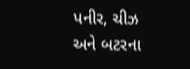પનીર, ચીઝ અને બટરના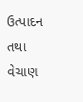ઉત્પાદન તથા વેચાણ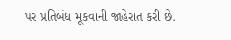પર પ્રતિબંધ મૂકવાની જાહેરાત કરી છે.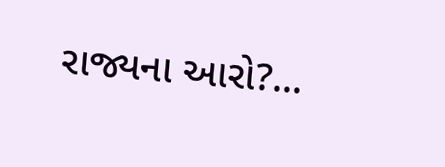રાજ્યના આરો?...